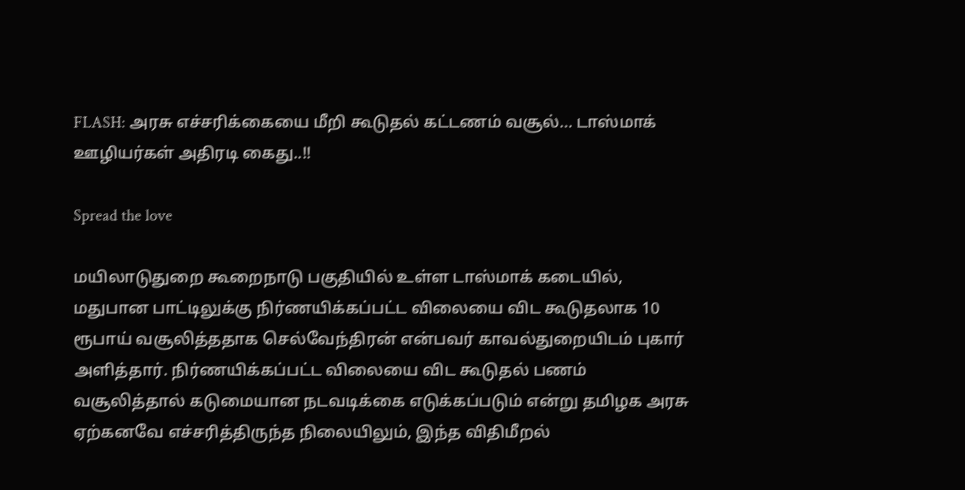FLASH: அரசு எச்சரிக்கையை மீறி கூடுதல் கட்டணம் வசூல்… டாஸ்மாக் ஊழியர்கள் அதிரடி கைது..!!

Spread the love

மயிலாடுதுறை கூறைநாடு பகுதியில் உள்ள டாஸ்மாக் கடையில், மதுபான பாட்டிலுக்கு நிர்ணயிக்கப்பட்ட விலையை விட கூடுதலாக 10 ரூபாய் வசூலித்ததாக செல்வேந்திரன் என்பவர் காவல்துறையிடம் புகார் அளித்தார். நிர்ணயிக்கப்பட்ட விலையை விட கூடுதல் பணம் வசூலித்தால் கடுமையான நடவடிக்கை எடுக்கப்படும் என்று தமிழக அரசு ஏற்கனவே எச்சரித்திருந்த நிலையிலும், இந்த விதிமீறல்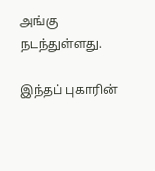அங்கு நடந்துள்ளது.

இந்தப் புகாரின்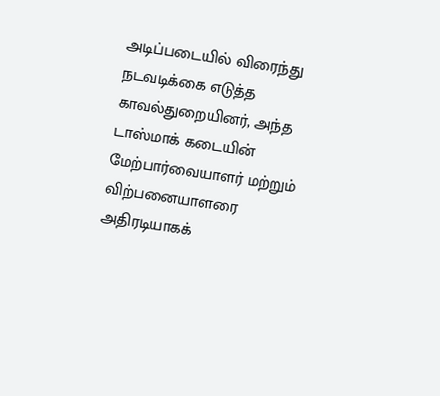அடிப்படையில் விரைந்து நடவடிக்கை எடுத்த காவல்துறையினர், அந்த டாஸ்மாக் கடையின் மேற்பார்வையாளர் மற்றும் விற்பனையாளரை அதிரடியாகக்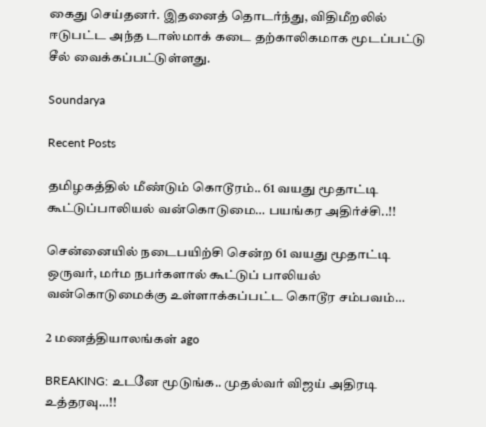கைது செய்தனர். இதனைத் தொடர்ந்து, விதிமீறலில் ஈடுபட்ட அந்த டாஸ்மாக் கடை தற்காலிகமாக மூடப்பட்டு சீல் வைக்கப்பட்டுள்ளது.

Soundarya

Recent Posts

தமிழகத்தில் மீண்டும் கொடூரம்.. 61 வயது மூதாட்டி கூட்டுப்பாலியல் வன்கொடுமை… பயங்கர அதிர்ச்சி..!!

சென்னையில் நடைபயிற்சி சென்ற 61 வயது மூதாட்டி ஒருவர், மர்ம நபர்களால் கூட்டுப் பாலியல் வன்கொடுமைக்கு உள்ளாக்கப்பட்ட கொடூர சம்பவம்…

2 மணத்தியாலங்கள் ago

BREAKING: உடனே மூடுங்க.. முதல்வர் விஜய் அதிரடி உத்தரவு…!!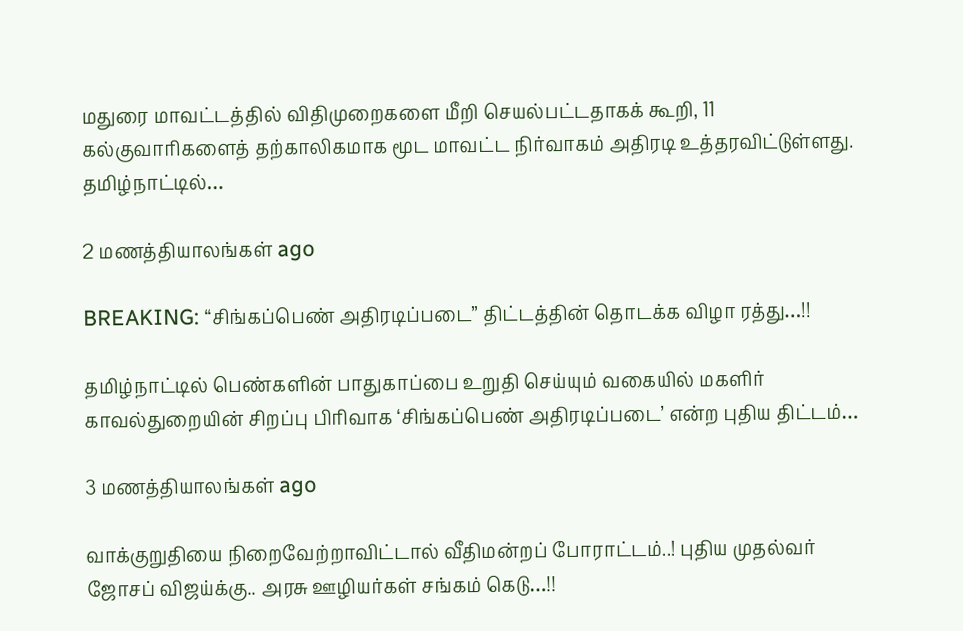மதுரை மாவட்டத்தில் விதிமுறைகளை மீறி செயல்பட்டதாகக் கூறி, 11 கல்குவாரிகளைத் தற்காலிகமாக மூட மாவட்ட நிர்வாகம் அதிரடி உத்தரவிட்டுள்ளது. தமிழ்நாட்டில்…

2 மணத்தியாலங்கள் ago

BREAKING: “சிங்கப்பெண் அதிரடிப்படை” திட்டத்தின் தொடக்க விழா ரத்து…!!

தமிழ்நாட்டில் பெண்களின் பாதுகாப்பை உறுதி செய்யும் வகையில் மகளிர் காவல்துறையின் சிறப்பு பிரிவாக ‘சிங்கப்பெண் அதிரடிப்படை’ என்ற புதிய திட்டம்…

3 மணத்தியாலங்கள் ago

வாக்குறுதியை நிறைவேற்றாவிட்டால் வீதிமன்றப் போராட்டம்..! புதிய முதல்வர் ஜோசப் விஜய்க்கு.. அரசு ஊழியர்கள் சங்கம் கெடு…!!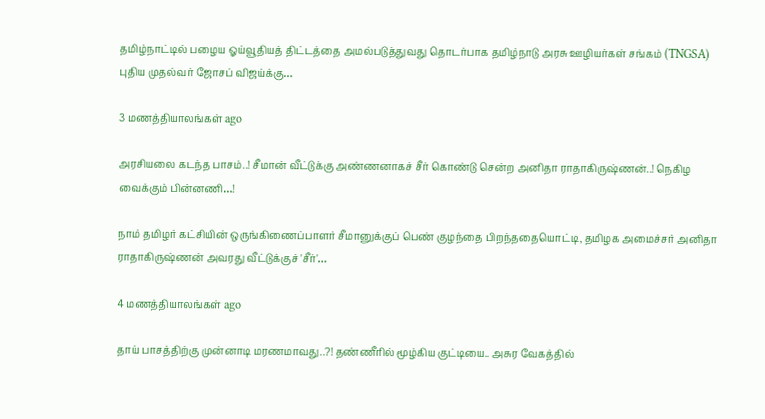தமிழ்நாட்டில் பழைய ஓய்வூதியத் திட்டத்தை அமல்படுத்துவது தொடர்பாக தமிழ்நாடு அரசு ஊழியர்கள் சங்கம் (TNGSA) புதிய முதல்வர் ஜோசப் விஜய்க்கு…

3 மணத்தியாலங்கள் ago

அரசியலை கடந்த பாசம்..! சீமான் வீட்டுக்கு அண்ணனாகச் சீர் கொண்டு சென்ற அனிதா ராதாகிருஷ்ணன்..! நெகிழ வைக்கும் பின்னணி…!

நாம் தமிழர் கட்சியின் ஒருங்கிணைப்பாளர் சீமானுக்குப் பெண் குழந்தை பிறந்ததையொட்டி, தமிழக அமைச்சர் அனிதா ராதாகிருஷ்ணன் அவரது வீட்டுக்குச் 'சீர்'…

4 மணத்தியாலங்கள் ago

தாய் பாசத்திற்கு முன்னாடி மரணமாவது..?! தண்ணீரில் மூழ்கிய குட்டியை.. அசுர வேகத்தில்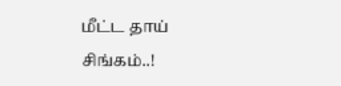மீட்ட தாய் சிங்கம்..!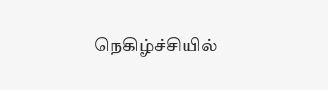நெகிழ்ச்சியில்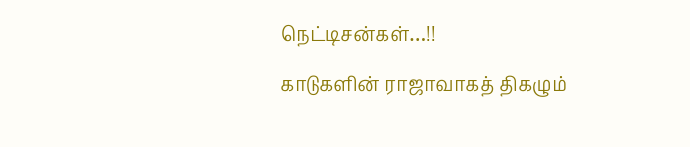நெட்டிசன்கள்…!!

காடுகளின் ராஜாவாகத் திகழும்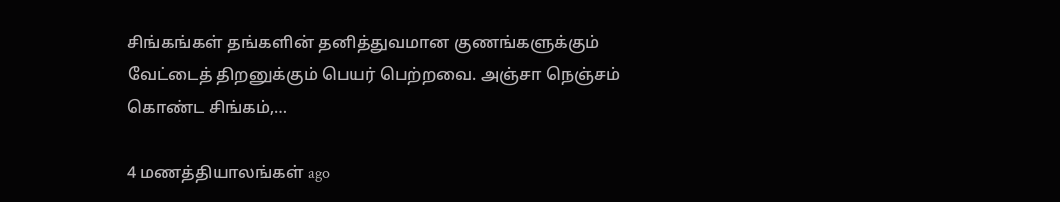சிங்கங்கள் தங்களின் தனித்துவமான குணங்களுக்கும் வேட்டைத் திறனுக்கும் பெயர் பெற்றவை. அஞ்சா நெஞ்சம் கொண்ட சிங்கம்,…

4 மணத்தியாலங்கள் ago